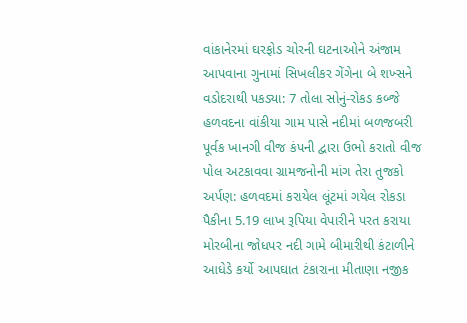વાંકાનેરમાં ઘરફોડ ચોરની ઘટનાઓને અંજામ આપવાના ગુનામાં સિખલીકર ગેંગેના બે શખ્સને વડોદરાથી પકડ્યા: 7 તોલા સોનું-રોકડ કબ્જે હળવદના વાંકીયા ગામ પાસે નદીમાં બળજબરી પૂર્વક ખાનગી વીજ કંપની દ્વારા ઉભો કરાતો વીજ પોલ અટકાવવા ગ્રામજનોની માંગ તેરા તુજકો અર્પણ: હળવદમાં કરાયેલ લૂંટમાં ગયેલ રોકડા પૈકીના 5.19 લાખ રૂપિયા વેપારીને પરત કરાયા મોરબીના જોધપર નદી ગામે બીમારીથી કંટાળીને આધેડે કર્યો આપઘાત ટંકારાના મીતાણા નજીક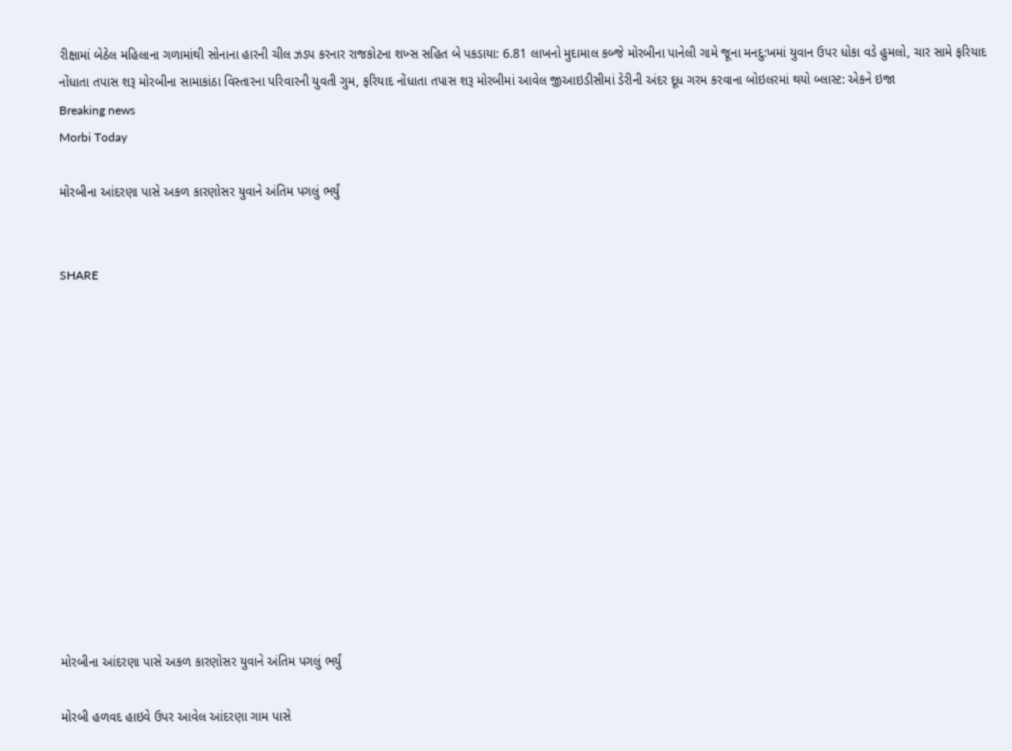રીક્ષામાં બેઠેલ મહિલાના ગળામાંથી સોનાના હારની ચીલ ઝડપ કરનાર રાજકોટના શખ્સ સહિત બે પકડાયા: 6.81 લાખનો મુદામાલ કબ્જે મોરબીના પાનેલી ગામે જૂના મનદુ:ખમાં યુવાન ઉપર ધોકા વડે હુમલો, ચાર સામે ફરિયાદ નોંધાતા તપાસ શરૂ મોરબીના સામાકાંઠા વિસ્તારના પરિવારની યુવતી ગુમ, ફરિયાદ નોંધાતા તપાસ શરૂ મોરબીમાં આવેલ જીઆઇડીસીમાં ડેરીની અંદર દૂધ ગરમ કરવાના બોઇલરમાં થયો બ્લાસ્ટ: એકને ઇજા
Breaking news
Morbi Today

મોરબીના આંદરણા પાસે અકળ કારણોસર યુવાને અંતિમ પગલું ભર્યું


SHARE













મોરબીના આંદરણા પાસે અકળ કારણોસર યુવાને અંતિમ પગલું ભર્યું

મોરબી હળવદ હાઇવે ઉપર આવેલ આંદરણા ગામ પાસે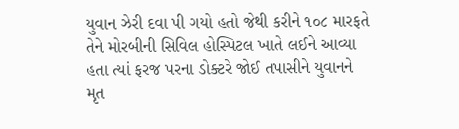યુવાન ઝેરી દવા પી ગયો હતો જેથી કરીને ૧૦૮ મારફતે તેને મોરબીની સિવિલ હોસ્પિટલ ખાતે લઈને આવ્યા હતા ત્યાં ફરજ પરના ડોક્ટરે જોઈ તપાસીને યુવાનને મૃત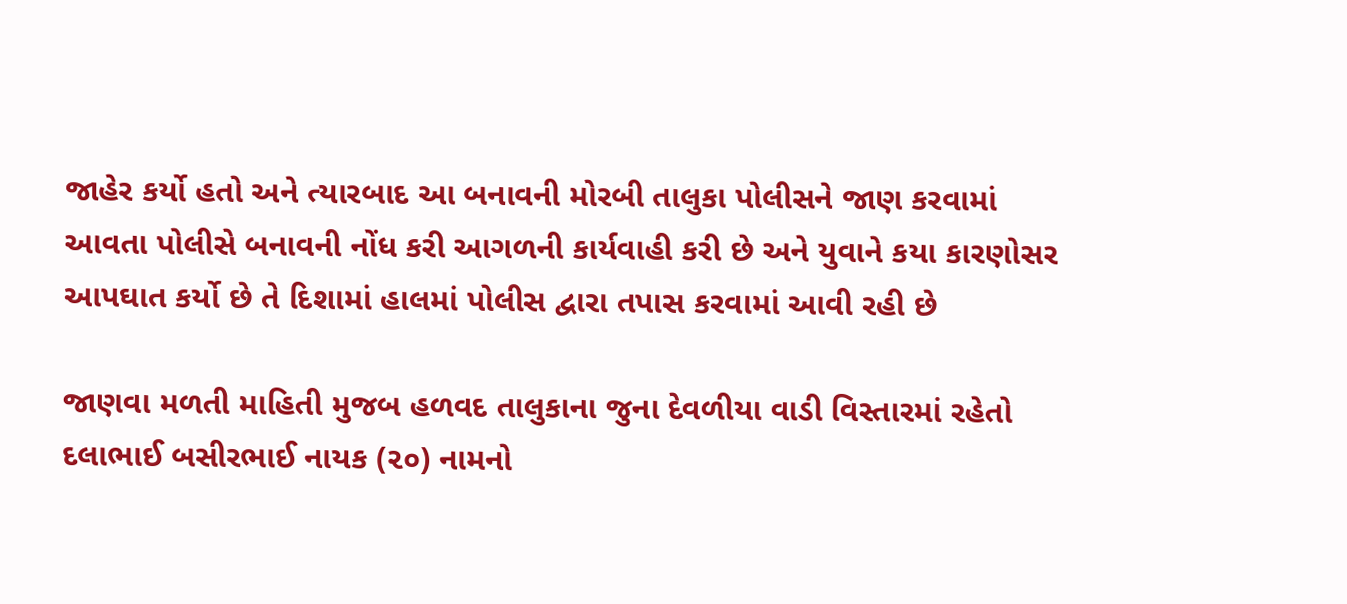જાહેર કર્યો હતો અને ત્યારબાદ આ બનાવની મોરબી તાલુકા પોલીસને જાણ કરવામાં આવતા પોલીસે બનાવની નોંધ કરી આગળની કાર્યવાહી કરી છે અને યુવાને કયા કારણોસર આપઘાત કર્યો છે તે દિશામાં હાલમાં પોલીસ દ્વારા તપાસ કરવામાં આવી રહી છે

જાણવા મળતી માહિતી મુજબ હળવદ તાલુકાના જુના દેવળીયા વાડી વિસ્તારમાં રહેતો દલાભાઈ બસીરભાઈ નાયક (૨૦) નામનો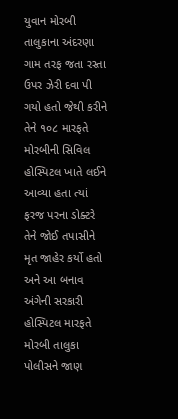યુવાન મોરબી તાલુકાના અંદરણા ગામ તરફ જતા રસ્તા ઉપર ઝેરી દવા પી ગયો હતો જેથી કરીને તેને ૧૦૮ મારફતે મોરબીની સિવિલ હોસ્પિટલ ખાતે લઈને આવ્યા હતા ત્યાં ફરજ પરના ડોક્ટરે તેને જોઈ તપાસીને મૃત જાહેર કર્યો હતો અને આ બનાવ અંગેની સરકારી હોસ્પિટલ મારફતે મોરબી તાલુકા પોલીસને જાણ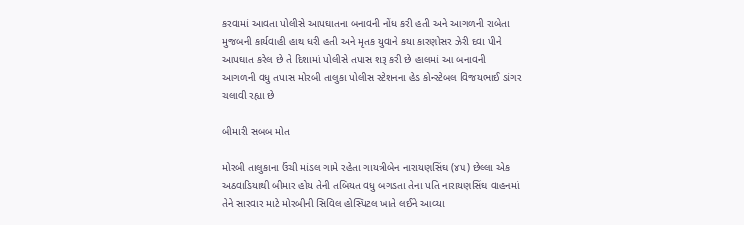કરવામાં આવતા પોલીસે આપઘાતના બનાવની નોંધ કરી હતી અને આગળની રાબેતા મુજબની કાર્યવાહી હાથ ધરી હતી અને મૃતક યુવાને કયા કારણોસર ઝેરી દવા પીને આપઘાત કરેલ છે તે દિશામાં પોલીસે તપાસ શરૂ કરી છે હાલમાં આ બનાવની આગળની વધુ તપાસ મોરબી તાલુકા પોલીસ સ્ટેશનના હેડ કોન્સ્ટેબલ વિજયભાઈ ડાંગર ચલાવી રહ્યા છે

બીમારી સબબ મોત

મોરબી તાલુકાના ઉંચી માંડલ ગામે રહેતા ગાયત્રીબેન નારાયણસિંઘ (૪૫) છેલ્લા એક અઠવાડિયાથી બીમાર હોય તેની તબિયત વધુ બગડતા તેના પતિ નારાયણસિંઘ વાહનમાં તેને સારવાર માટે મોરબીની સિવિલ હોસ્પિટલ ખાતે લઈને આવ્યા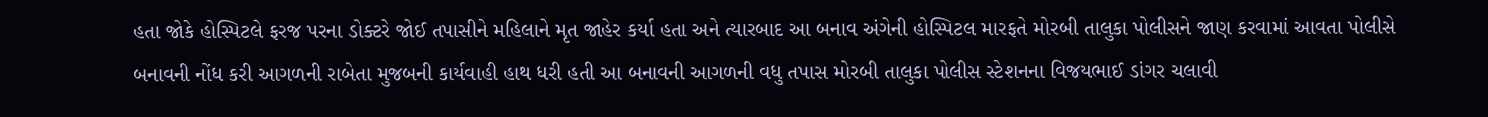હતા જોકે હોસ્પિટલે ફરજ પરના ડોક્ટરે જોઈ તપાસીને મહિલાને મૃત જાહેર કર્યા હતા અને ત્યારબાદ આ બનાવ અંગેની હોસ્પિટલ મારફતે મોરબી તાલુકા પોલીસને જાણ કરવામાં આવતા પોલીસે બનાવની નોંધ કરી આગળની રાબેતા મુજબની કાર્યવાહી હાથ ધરી હતી આ બનાવની આગળની વધુ તપાસ મોરબી તાલુકા પોલીસ સ્ટેશનના વિજયભાઈ ડાંગર ચલાવી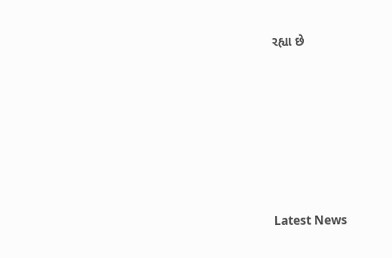રહ્યા છે






Latest News